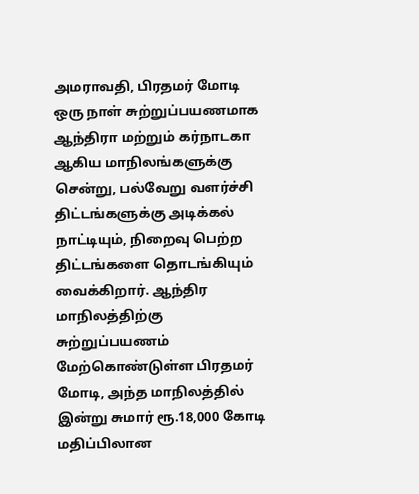அமராவதி, பிரதமர் மோடி ஒரு நாள் சுற்றுப்பயணமாக ஆந்திரா மற்றும் கர்நாடகா ஆகிய மாநிலங்களுக்கு சென்று, பல்வேறு வளர்ச்சி திட்டங்களுக்கு அடிக்கல் நாட்டியும், நிறைவு பெற்ற திட்டங்களை தொடங்கியும் வைக்கிறார். ஆந்திர மாநிலத்திற்கு சுற்றுப்பயணம் மேற்கொண்டுள்ள பிரதமர் மோடி, அந்த மாநிலத்தில் இன்று சுமார் ரூ.18,000 கோடி மதிப்பிலான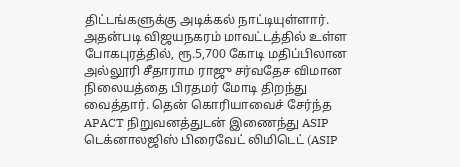திட்டங்களுக்கு அடிக்கல் நாட்டியுள்ளார். அதன்படி விஜயநகரம் மாவட்டத்தில் உள்ள போகபுரத்தில், ரூ.5,700 கோடி மதிப்பிலான அல்லூரி சீதாராம ராஜு சர்வதேச விமான நிலையத்தை பிரதமர் மோடி திறந்து வைத்தார். தென் கொரியாவைச் சேர்ந்த APACT நிறுவனத்துடன் இணைந்து ASIP டெக்னாலஜிஸ் பிரைவேட் லிமிடெட் (ASIP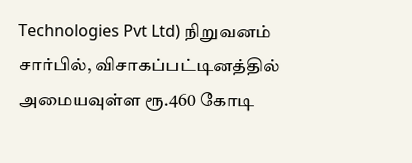Technologies Pvt Ltd) நிறுவனம் சார்பில், விசாகப்பட்டினத்தில் அமையவுள்ள ரூ.460 கோடி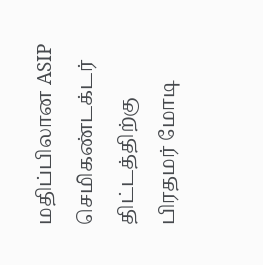மதிப்பிலான ASIP செமிகண்டக்டர் திட்டத்திற்கு பிரதமர் மோடி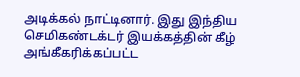அடிக்கல் நாட்டினார். இது இந்திய செமிகண்டக்டர் இயக்கத்தின் கீழ் அங்கீகரிக்கப்பட்ட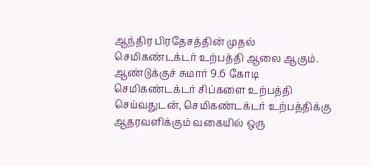ஆந்திர பிரதேசத்தின் முதல் செமிகண்டக்டர் உற்பத்தி ஆலை ஆகும். ஆண்டுக்குச் சுமார் 9.6 கோடி செமிகண்டக்டர் சிப்களை உற்பத்தி செய்வதுடன், செமிகண்டக்டர் உற்பத்திக்கு ஆதரவளிக்கும் வகையில் ஒரு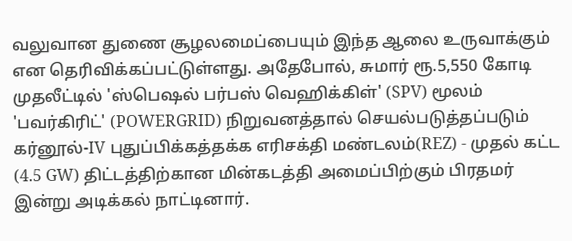வலுவான துணை சூழலமைப்பையும் இந்த ஆலை உருவாக்கும் என தெரிவிக்கப்பட்டுள்ளது. அதேபோல், சுமார் ரூ.5,550 கோடி முதலீட்டில் 'ஸ்பெஷல் பர்பஸ் வெஹிக்கிள்' (SPV) மூலம் 'பவர்கிரிட்' (POWERGRID) நிறுவனத்தால் செயல்படுத்தப்படும் கர்னூல்-IV புதுப்பிக்கத்தக்க எரிசக்தி மண்டலம்(REZ) - முதல் கட்ட (4.5 GW) திட்டத்திற்கான மின்கடத்தி அமைப்பிற்கும் பிரதமர் இன்று அடிக்கல் நாட்டினார்.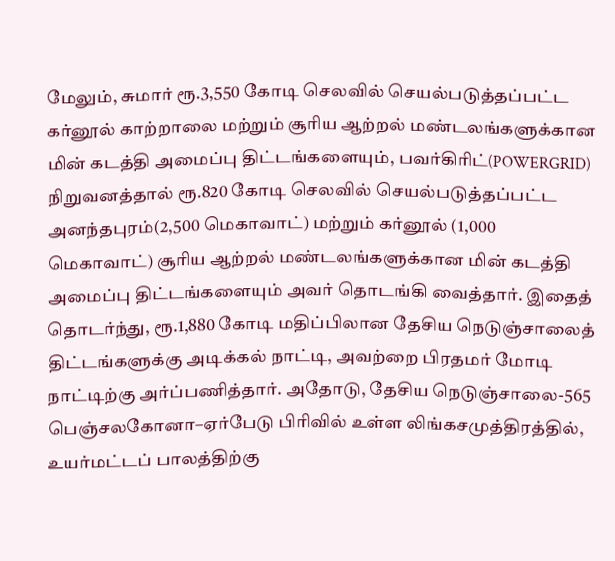மேலும், சுமார் ரூ.3,550 கோடி செலவில் செயல்படுத்தப்பட்ட கர்னூல் காற்றாலை மற்றும் சூரிய ஆற்றல் மண்டலங்களுக்கான மின் கடத்தி அமைப்பு திட்டங்களையும், பவர்கிரிட்(POWERGRID) நிறுவனத்தால் ரூ.820 கோடி செலவில் செயல்படுத்தப்பட்ட அனந்தபுரம்(2,500 மெகாவாட்) மற்றும் கர்னூல் (1,000 மெகாவாட்) சூரிய ஆற்றல் மண்டலங்களுக்கான மின் கடத்தி அமைப்பு திட்டங்களையும் அவர் தொடங்கி வைத்தார். இதைத் தொடர்ந்து, ரூ.1,880 கோடி மதிப்பிலான தேசிய நெடுஞ்சாலைத் திட்டங்களுக்கு அடிக்கல் நாட்டி, அவற்றை பிரதமர் மோடி நாட்டிற்கு அர்ப்பணித்தார். அதோடு, தேசிய நெடுஞ்சாலை-565 பெஞ்சலகோனா–ஏர்பேடு பிரிவில் உள்ள லிங்கசமுத்திரத்தில், உயர்மட்டப் பாலத்திற்கு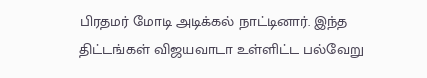பிரதமர் மோடி அடிக்கல் நாட்டினார். இந்த திட்டங்கள் விஜயவாடா உள்ளிட்ட பல்வேறு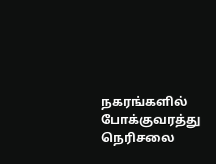நகரங்களில் போக்குவரத்து நெரிசலை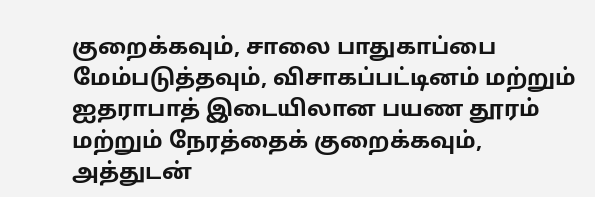குறைக்கவும், சாலை பாதுகாப்பை மேம்படுத்தவும், விசாகப்பட்டினம் மற்றும் ஐதராபாத் இடையிலான பயண தூரம் மற்றும் நேரத்தைக் குறைக்கவும், அத்துடன்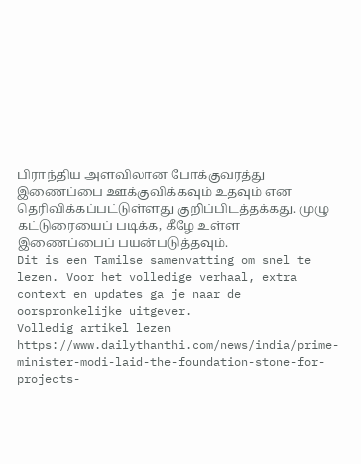பிராந்திய அளவிலான போக்குவரத்து இணைப்பை ஊக்குவிக்கவும் உதவும் என தெரிவிக்கப்பட்டுள்ளது குறிப்பிடத்தக்கது. முழு கட்டுரையைப் படிக்க, கீழே உள்ள இணைப்பைப் பயன்படுத்தவும்.
Dit is een Tamilse samenvatting om snel te lezen. Voor het volledige verhaal, extra context en updates ga je naar de oorspronkelijke uitgever.
Volledig artikel lezen
https://www.dailythanthi.com/news/india/prime-minister-modi-laid-the-foundation-stone-for-projects-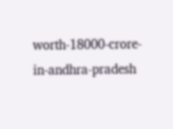worth-18000-crore-in-andhra-pradesh